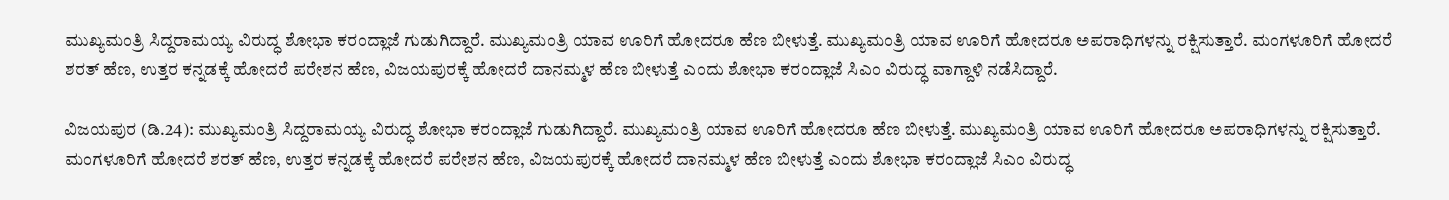ಮುಖ್ಯಮಂತ್ರಿ ಸಿದ್ದರಾಮಯ್ಯ ವಿರುದ್ಧ ಶೋಭಾ ಕರಂದ್ಲಾಜೆ ಗುಡುಗಿದ್ದಾರೆ. ಮುಖ್ಯಮಂತ್ರಿ ಯಾವ ಊರಿಗೆ ಹೋದರೂ ಹೆಣ ಬೀಳುತ್ತೆ. ಮುಖ್ಯಮಂತ್ರಿ ಯಾವ ಊರಿಗೆ ಹೋದರೂ ಅಪರಾಧಿಗಳನ್ನು ರಕ್ಷಿಸುತ್ತಾರೆ. ಮಂಗಳೂರಿಗೆ ಹೋದರೆ ಶರತ್ ಹೆಣ, ಉತ್ತರ ಕನ್ನಡಕ್ಕೆ ಹೋದರೆ ಪರೇಶನ ಹೆಣ, ವಿಜಯಪುರಕ್ಕೆ ಹೋದರೆ ದಾನಮ್ಮಳ ಹೆಣ ಬೀಳುತ್ತೆ ಎಂದು ಶೋಭಾ ಕರಂದ್ಲಾಜೆ ಸಿಎಂ ವಿರುದ್ಧ ವಾಗ್ದಾಳಿ ನಡೆಸಿದ್ದಾರೆ.

ವಿಜಯಪುರ (ಡಿ.24): ಮುಖ್ಯಮಂತ್ರಿ ಸಿದ್ದರಾಮಯ್ಯ ವಿರುದ್ಧ ಶೋಭಾ ಕರಂದ್ಲಾಜೆ ಗುಡುಗಿದ್ದಾರೆ. ಮುಖ್ಯಮಂತ್ರಿ ಯಾವ ಊರಿಗೆ ಹೋದರೂ ಹೆಣ ಬೀಳುತ್ತೆ. ಮುಖ್ಯಮಂತ್ರಿ ಯಾವ ಊರಿಗೆ ಹೋದರೂ ಅಪರಾಧಿಗಳನ್ನು ರಕ್ಷಿಸುತ್ತಾರೆ. ಮಂಗಳೂರಿಗೆ ಹೋದರೆ ಶರತ್ ಹೆಣ, ಉತ್ತರ ಕನ್ನಡಕ್ಕೆ ಹೋದರೆ ಪರೇಶನ ಹೆಣ, ವಿಜಯಪುರಕ್ಕೆ ಹೋದರೆ ದಾನಮ್ಮಳ ಹೆಣ ಬೀಳುತ್ತೆ ಎಂದು ಶೋಭಾ ಕರಂದ್ಲಾಜೆ ಸಿಎಂ ವಿರುದ್ಧ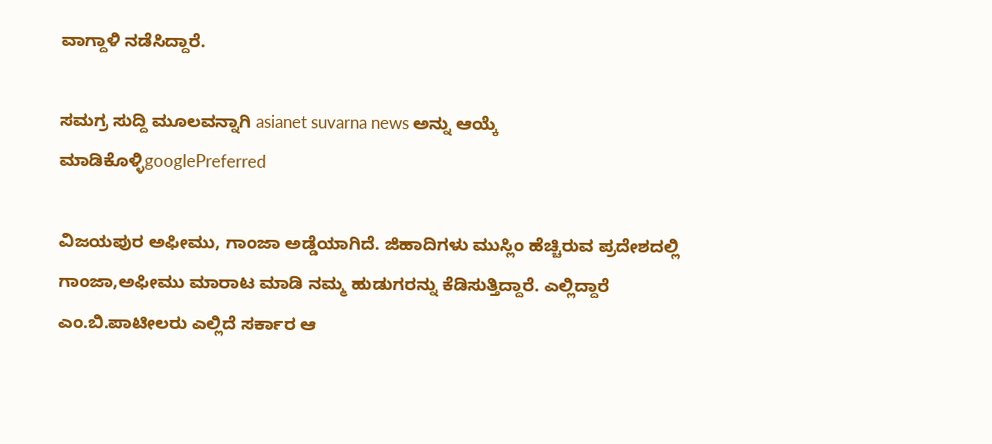ವಾಗ್ದಾಳಿ ನಡೆಸಿದ್ದಾರೆ.

ಸಮಗ್ರ ಸುದ್ದಿ ಮೂಲವನ್ನಾಗಿ asianet suvarna news ಅನ್ನು ಆಯ್ಕೆ ಮಾಡಿಕೊಳ್ಳಿgooglePreferred

ವಿಜಯಪುರ ಅಫೀಮು, ಗಾಂಜಾ ಅಡ್ಡೆಯಾಗಿದೆ. ಜಿಹಾದಿಗಳು ಮುಸ್ಲಿಂ ಹೆಚ್ಚಿರುವ ಪ್ರದೇಶದಲ್ಲಿ ಗಾಂಜಾ,ಅಫೀಮು ಮಾರಾಟ ಮಾಡಿ ನಮ್ಮ ಹುಡುಗರನ್ನು ಕೆಡಿಸುತ್ತಿದ್ದಾರೆ. ಎಲ್ಲಿದ್ದಾರೆ ಎಂ‌.ಬಿ.ಪಾಟೀಲರು ಎಲ್ಲಿದೆ ಸರ್ಕಾರ ಆ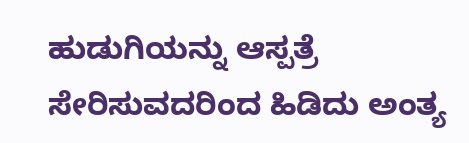ಹುಡುಗಿಯನ್ನು ಆಸ್ಪತ್ರೆ ಸೇರಿಸುವದರಿಂದ ಹಿಡಿದು ಅಂತ್ಯ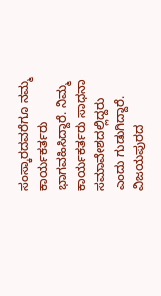ಸಂಸ್ಕಾರದವರೆಗೂ ನಮ್ಮ ಕಾರ್ಯಕರ್ತರು ಭಾಗವಹಿಸಿದ್ದಾರೆ. ನಿಮ್ಮ ಕಾರ್ಯಕರ್ತರು ಸಾಧನಾ ಸಮಾವೇಶದಲ್ಲಿದ್ದರು ಎಂದು ಗುಡುಗಿದ್ದಾರೆ. ವಿಜಯಪುರದ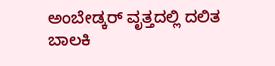ಅಂಬೇಡ್ಕರ್ ವೃತ್ತದಲ್ಲಿ ದಲಿತ ಬಾಲಕಿ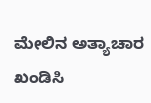ಮೇಲಿನ ಅತ್ಯಾಚಾರ ಖಂಡಿಸಿ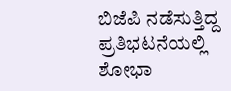ಬಿಜೆಪಿ ನಡೆಸುತ್ತಿದ್ದ ಪ್ರತಿಭಟನೆಯಲ್ಲಿ ಶೋಭಾ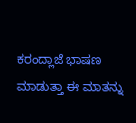ಕರಂದ್ಲಾಜೆ ಭಾಷಣ ಮಾಡುತ್ತಾ ಈ ಮಾತನ್ನು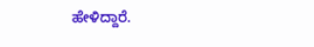ಹೇಳಿದ್ದಾರೆ.